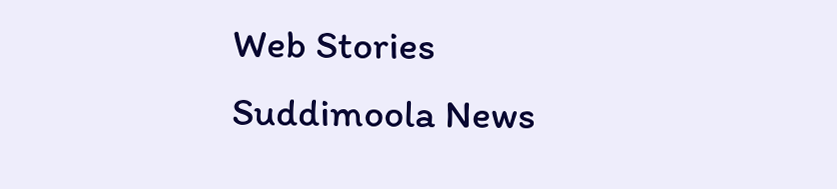Web Stories
Suddimoola News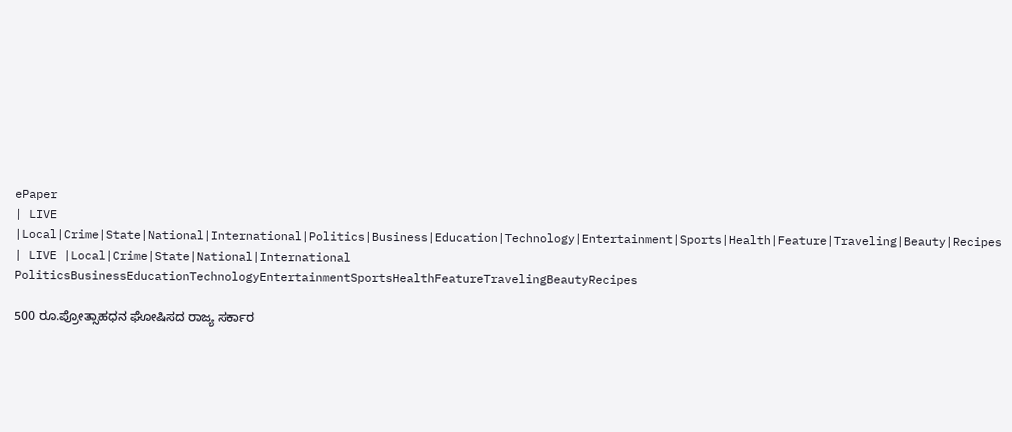ePaper
| LIVE |Local|Crime|State|National|International|Politics|Business|Education|Technology|Entertainment|Sports|Health|Feature|Traveling|Beauty|Recipes
| LIVE |Local|Crime|State|National|International
PoliticsBusinessEducationTechnologyEntertainmentSportsHealthFeatureTravelingBeautyRecipes

500 ರೂ.ಪ್ರೋತ್ಸಾಹಧನ ಘೋಷಿಸದ ರಾಜ್ಯ ಸರ್ಕಾರ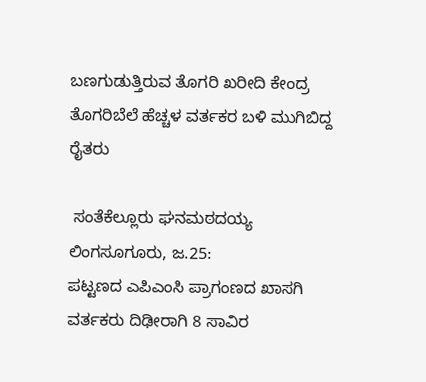ಬಣಗುಡುತ್ತಿರುವ ತೊಗರಿ ಖರೀದಿ ಕೇಂದ್ರ ತೊಗರಿಬೆಲೆ ಹೆಚ್ಚಳ ವರ್ತಕರ ಬಳಿ ಮುಗಿಬಿದ್ದ ರೈತರು

 ಸಂತೆಕೆಲ್ಲೂರು ಘನಮಠದಯ್ಯ ಲಿಂಗಸೂಗೂರು, ಜ.25:
ಪಟ್ಟಣದ ಎಪಿಎಂಸಿ ಪ್ರಾಗಂಣದ ಖಾಸಗಿ ವರ್ತಕರು ದಿಢೀರಾಗಿ 8 ಸಾವಿರ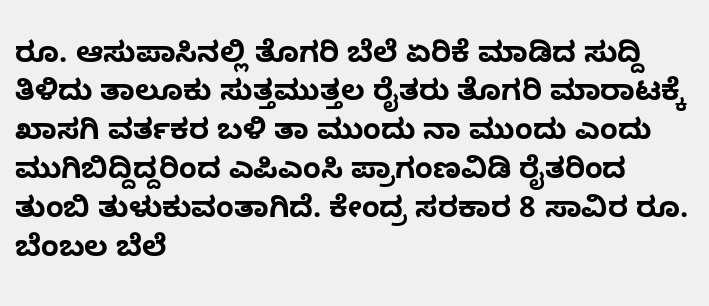ರೂ. ಆಸುಪಾಸಿನಲ್ಲಿ ತೊಗರಿ ಬೆಲೆ ಏರಿಕೆ ಮಾಡಿದ ಸುದ್ದಿ ತಿಳಿದು ತಾಲೂಕು ಸುತ್ತಮುತ್ತಲ ರೈತರು ತೊಗರಿ ಮಾರಾಟಕ್ಕೆ ಖಾಸಗಿ ವರ್ತಕರ ಬಳಿ ತಾ ಮುಂದು ನಾ ಮುಂದು ಎಂದು ಮುಗಿಬಿದ್ದಿದ್ದರಿಂದ ಎಪಿಎಂಸಿ ಪ್ರಾಗಂಣವಿಡಿ ರೈತರಿಂದ ತುಂಬಿ ತುಳುಕುವಂತಾಗಿದೆ. ಕೇಂದ್ರ ಸರಕಾರ 8 ಸಾವಿರ ರೂ. ಬೆಂಬಲ ಬೆಲೆ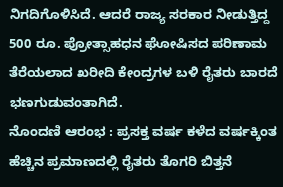ನಿಗದಿಗೊಳಿಸಿದೆ. ಆದರೆ ರಾಜ್ಯ ಸರಕಾರ ನೀಡುತ್ತಿದ್ದ 500 ರೂ. ಪ್ರೋತ್ಸಾಹಧನ ಘೋಷಿಸದ ಪರಿಣಾಮ ತೆರೆಯಲಾದ ಖರೀದಿ ಕೇಂದ್ರಗಳ ಬಳಿ ರೈತರು ಬಾರದೆ ಭಣಗುಡುವಂತಾಗಿದೆ.
ನೊಂದಣಿ ಆರಂಭ : ಪ್ರಸಕ್ತ ವರ್ಷ ಕಳೆದ ವರ್ಷಕ್ಕಿಂತ ಹೆಚ್ಚಿನ ಪ್ರಮಾಣದಲ್ಲಿ ರೈತರು ತೊಗರಿ ಬಿತ್ತನೆ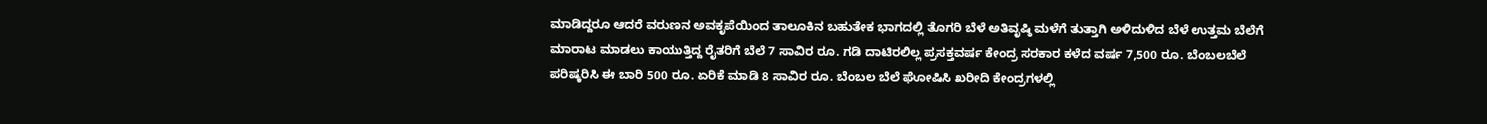ಮಾಡಿದ್ದರೂ ಆದರೆ ವರುಣನ ಅವಕೃಪೆಯಿಂದ ತಾಲೂಕಿನ ಬಹುತೇಕ ಭಾಗದಲ್ಲಿ ತೊಗರಿ ಬೆಳೆ ಅತಿವೃಷ್ಠಿ ಮಳೆಗೆ ತುತ್ತಾಗಿ ಅಳಿದುಳಿದ ಬೆಳೆ ಉತ್ತಮ ಬೆಲೆಗೆ ಮಾರಾಟ ಮಾಡಲು ಕಾಯುತ್ತಿದ್ದ ರೈತರಿಗೆ ಬೆಲೆ 7 ಸಾವಿರ ರೂ. ಗಡಿ ದಾಟಿರಲಿಲ್ಲ ಪ್ರಸಕ್ತವರ್ಷ ಕೇಂದ್ರ ಸರಕಾರ ಕಳೆದ ವರ್ಷ 7,500 ರೂ. ಬೆಂಬಲಬೆಲೆ ಪರಿಷ್ಕರಿಸಿ ಈ ಬಾರಿ 500 ರೂ. ಏರಿಕೆ ಮಾಡಿ 8 ಸಾವಿರ ರೂ. ಬೆಂಬಲ ಬೆಲೆ ಘೋಷಿಸಿ ಖರೀದಿ ಕೇಂದ್ರಗಳಲ್ಲಿ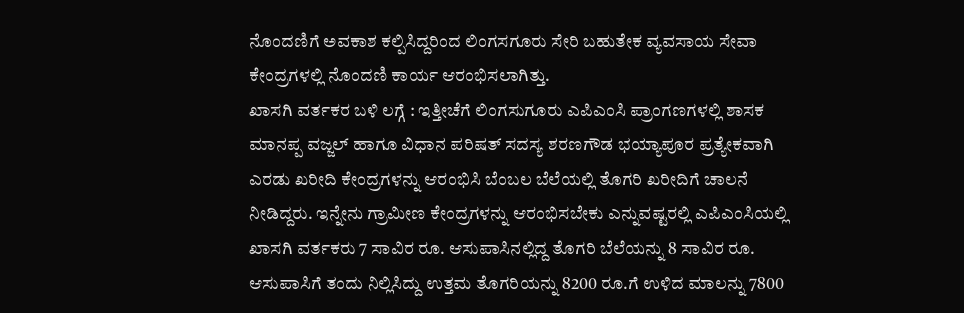ನೊಂದಣಿಗೆ ಅವಕಾಶ ಕಲ್ಪಿಸಿದ್ದರಿಂದ ಲಿಂಗಸಗೂರು ಸೇರಿ ಬಹುತೇಕ ವ್ಯವಸಾಯ ಸೇವಾ ಕೇಂದ್ರಗಳಲ್ಲಿ ನೊಂದಣಿ ಕಾರ್ಯ ಆರಂಭಿಸಲಾಗಿತ್ತು.
ಖಾಸಗಿ ವರ್ತಕರ ಬಳಿ ಲಗ್ಗೆ : ಇತ್ತೀಚೆಗೆ ಲಿಂಗಸುಗೂರು ಎಪಿಎಂಸಿ ಪ್ರಾಂಗಣಗಳಲ್ಲಿ ಶಾಸಕ ಮಾನಪ್ಪ ವಜ್ಜಲ್ ಹಾಗೂ ವಿಧಾನ ಪರಿಷತ್ ಸದಸ್ಯ ಶರಣಗೌಡ ಭಯ್ಯಾಪೂರ ಪ್ರತ್ಯೇಕವಾಗಿ ಎರಡು ಖರೀದಿ ಕೇಂದ್ರಗಳನ್ನು ಆರಂಭಿಸಿ ಬೆಂಬಲ ಬೆಲೆಯಲ್ಲಿ ತೊಗರಿ ಖರೀದಿಗೆ ಚಾಲನೆ ನೀಡಿದ್ದರು. ಇನ್ನೇನು ಗ್ರಾಮೀಣ ಕೇಂದ್ರಗಳನ್ನು ಆರಂಭಿಸಬೇಕು ಎನ್ನುವಷ್ಟರಲ್ಲಿ ಎಪಿಎಂಸಿಯಲ್ಲಿ ಖಾಸಗಿ ವರ್ತಕರು 7 ಸಾವಿರ ರೂ. ಆಸುಪಾಸಿನಲ್ಲಿದ್ದ ತೊಗರಿ ಬೆಲೆಯನ್ನು 8 ಸಾವಿರ ರೂ. ಆಸುಪಾಸಿಗೆ ತಂದು ನಿಲ್ಲಿಸಿದ್ದು ಉತ್ತಮ ತೊಗರಿಯನ್ನು 8200 ರೂ.ಗೆ ಉಳಿದ ಮಾಲನ್ನು 7800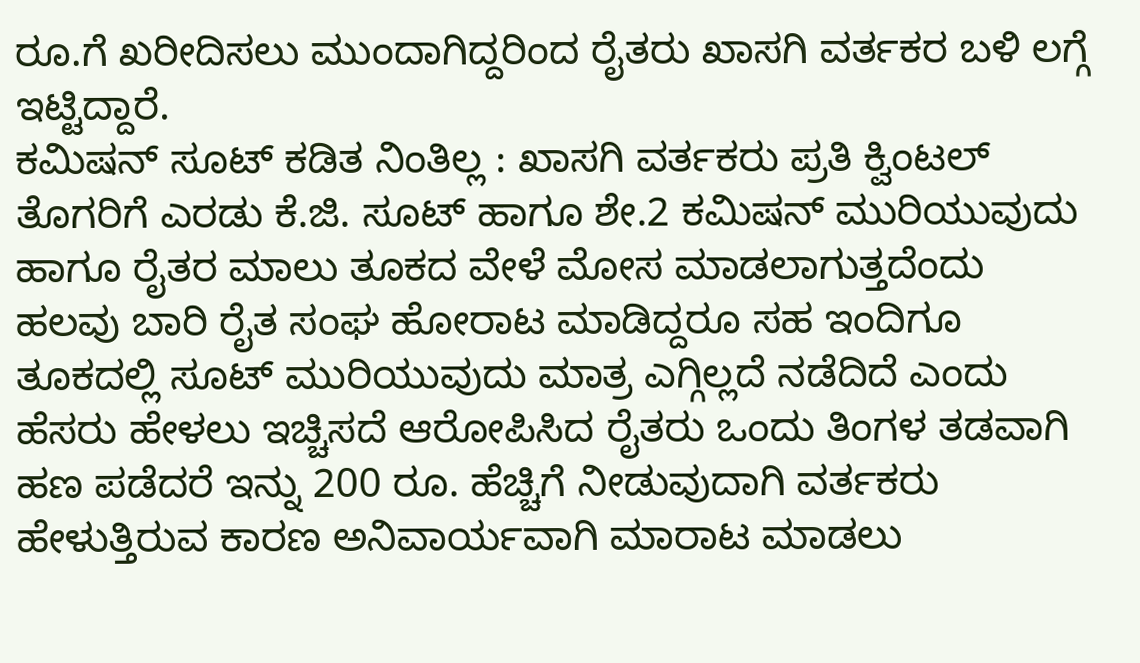ರೂ.ಗೆ ಖರೀದಿಸಲು ಮುಂದಾಗಿದ್ದರಿಂದ ರೈತರು ಖಾಸಗಿ ವರ್ತಕರ ಬಳಿ ಲಗ್ಗೆ ಇಟ್ಟಿದ್ದಾರೆ.
ಕಮಿಷನ್ ಸೂಟ್ ಕಡಿತ ನಿಂತಿಲ್ಲ : ಖಾಸಗಿ ವರ್ತಕರು ಪ್ರತಿ ಕ್ವಿಂಟಲ್ ತೊಗರಿಗೆ ಎರಡು ಕೆ.ಜಿ. ಸೂಟ್ ಹಾಗೂ ಶೇ.2 ಕಮಿಷನ್ ಮುರಿಯುವುದು ಹಾಗೂ ರೈತರ ಮಾಲು ತೂಕದ ವೇಳೆ ಮೋಸ ಮಾಡಲಾಗುತ್ತದೆಂದು ಹಲವು ಬಾರಿ ರೈತ ಸಂಘ ಹೋರಾಟ ಮಾಡಿದ್ದರೂ ಸಹ ಇಂದಿಗೂ ತೂಕದಲ್ಲಿ ಸೂಟ್ ಮುರಿಯುವುದು ಮಾತ್ರ ಎಗ್ಗಿಲ್ಲದೆ ನಡೆದಿದೆ ಎಂದು ಹೆಸರು ಹೇಳಲು ಇಚ್ಚಿಸದೆ ಆರೋಪಿಸಿದ ರೈತರು ಒಂದು ತಿಂಗಳ ತಡವಾಗಿ ಹಣ ಪಡೆದರೆ ಇನ್ನು 200 ರೂ. ಹೆಚ್ಚಿಗೆ ನೀಡುವುದಾಗಿ ವರ್ತಕರು ಹೇಳುತ್ತಿರುವ ಕಾರಣ ಅನಿವಾರ್ಯವಾಗಿ ಮಾರಾಟ ಮಾಡಲು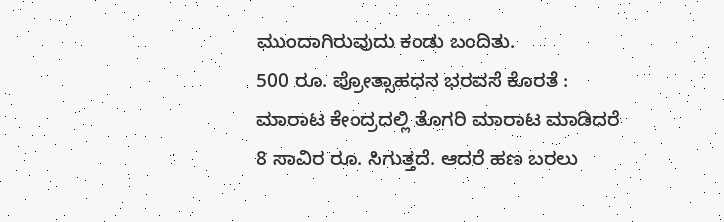ಮುಂದಾಗಿರುವುದು ಕಂಡು ಬಂದಿತು.
500 ರೂ. ಪ್ರೋತ್ಸಾಹಧನ ಭರವಸೆ ಕೊರತೆ : ಮಾರಾಟ ಕೇಂದ್ರದಲ್ಲಿ ತೊಗರಿ ಮಾರಾಟ ಮಾಡಿದರೆ 8 ಸಾವಿರ ರೂ. ಸಿಗುತ್ತದೆ. ಆದರೆ ಹಣ ಬರಲು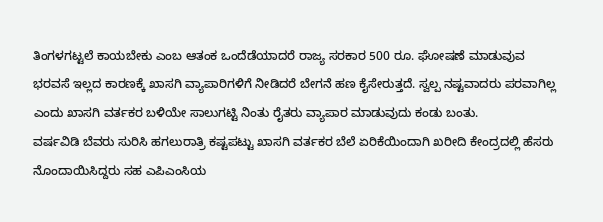ತಿಂಗಳಗಟ್ಟಲೆ ಕಾಯಬೇಕು ಎಂಬ ಆತಂಕ ಒಂದೆಡೆಯಾದರೆ ರಾಜ್ಯ ಸರಕಾರ 500 ರೂ. ಘೋಷಣೆ ಮಾಡುವುವ ಭರವಸೆ ಇಲ್ಲದ ಕಾರಣಕ್ಕೆ ಖಾಸಗಿ ವ್ಯಾಪಾರಿಗಳಿಗೆ ನೀಡಿದರೆ ಬೇಗನೆ ಹಣ ಕೈಸೇರುತ್ತದೆ. ಸ್ವಲ್ಪ ನಷ್ಟವಾದರು ಪರವಾಗಿಲ್ಲ ಎಂದು ಖಾಸಗಿ ವರ್ತಕರ ಬಳಿಯೇ ಸಾಲುಗಟ್ಟಿ ನಿಂತು ರೈತರು ವ್ಯಾಪಾರ ಮಾಡುವುದು ಕಂಡು ಬಂತು.
ವರ್ಷವಿಡಿ ಬೆವರು ಸುರಿಸಿ ಹಗಲುರಾತ್ರಿ ಕಷ್ಟಪಟ್ಟು ಖಾಸಗಿ ವರ್ತಕರ ಬೆಲೆ ಏರಿಕೆಯಿಂದಾಗಿ ಖರೀದಿ ಕೇಂದ್ರದಲ್ಲಿ ಹೆಸರು ನೊಂದಾಯಿಸಿದ್ದರು ಸಹ ಎಪಿಎಂಸಿಯ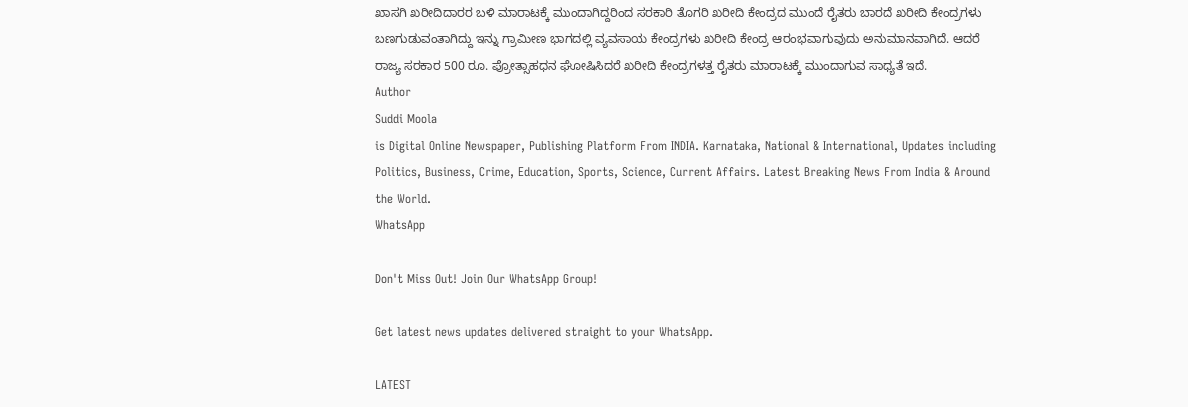ಖಾಸಗಿ ಖರೀದಿದಾರರ ಬಳಿ ಮಾರಾಟಕ್ಕೆ ಮುಂದಾಗಿದ್ದರಿಂದ ಸರಕಾರಿ ತೊಗರಿ ಖರೀದಿ ಕೇಂದ್ರದ ಮುಂದೆ ರೈತರು ಬಾರದೆ ಖರೀದಿ ಕೇಂದ್ರಗಳು ಬಣಗುಡುವಂತಾಗಿದ್ದು ಇನ್ನು ಗ್ರಾಮೀಣ ಭಾಗದಲ್ಲಿ ವ್ಯವಸಾಯ ಕೇಂದ್ರಗಳು ಖರೀದಿ ಕೇಂದ್ರ ಆರಂಭವಾಗುವುದು ಅನುಮಾನವಾಗಿದೆ. ಆದರೆ ರಾಜ್ಯ ಸರಕಾರ 500 ರೂ. ಪ್ರೋತ್ಸಾಹಧನ ಘೋಷಿಸಿದರೆ ಖರೀದಿ ಕೇಂದ್ರಗಳತ್ತ ರೈತರು ಮಾರಾಟಕ್ಕೆ ಮುಂದಾಗುವ ಸಾಧ್ಯತೆ ಇದೆ.
Author
Suddi Moola
is Digital Online Newspaper, Publishing Platform From INDIA. Karnataka, National & International, Updates including Politics, Business, Crime, Education, Sports, Science, Current Affairs. Latest Breaking News From India & Around the World.
WhatsApp

Don't Miss Out! Join Our WhatsApp Group!

Get latest news updates delivered straight to your WhatsApp.

LATEST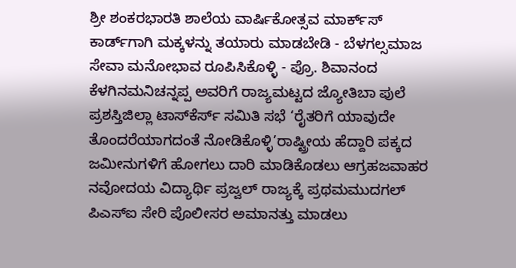ಶ್ರೀ ಶಂಕರಭಾರತಿ ಶಾಲೆಯ ವಾರ್ಷಿಕೋತ್ಸವ ಮಾರ್ಕ್‌ಸ್‌ ಕಾರ್ಡ್‌ಗಾಗಿ ಮಕ್ಕಳನ್ನು ತಯಾರು ಮಾಡಬೇಡಿ - ಬೆಳಗಲ್ಸಮಾಜ ಸೇವಾ ಮನೋಭಾವ ರೂಪಿಸಿಕೊಳ್ಳಿ - ಪ್ರೊ. ಶಿವಾನಂದ ಕೆಳಗಿನಮನಿಚನ್ನಪ್ಪ ಅವರಿಗೆ ರಾಜ್ಯಮಟ್ಟದ ಜ್ಯೋತಿಬಾ ಪುಲೆ ಪ್ರಶಸ್ತಿಜಿಲ್ಲಾ ಟಾಸ್‌‌ಕೆರ್ಸ್ ಸಮಿತಿ ಸಭೆ ‘ರೈತರಿಗೆ ಯಾವುದೇ ತೊಂದರೆಯಾಗದಂತೆ ನೋಡಿಕೊಳ್ಳಿ’ರಾಷ್ಟ್ರೀಯ ಹೆದ್ದಾರಿ ಪಕ್ಕದ ಜಮೀನುಗಳಿಗೆ ಹೋಗಲು ದಾರಿ ಮಾಡಿಕೊಡಲು ಆಗ್ರಹಜವಾಹರ ನವೋದಯ ವಿದ್ಯಾರ್ಥಿ ಪ್ರಜ್ವಲ್ ರಾಜ್ಯಕ್ಕೆ ಪ್ರಥಮಮುದಗಲ್ ಪಿಎಸ್‌ಐ ಸೇರಿ ಪೊಲೀಸರ ಅಮಾನತ್ತು ಮಾಡಲು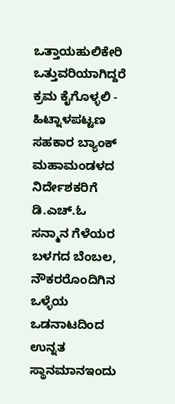ಒತ್ತಾಯಹುಲಿಕೇರಿ ಒತ್ತುವರಿಯಾಗಿದ್ದರೆ ಕ್ರಮ ಕೈಗೊಳ್ಳಲಿ - ಹಿಟ್ನಾಳಪಟ್ಟಣ ಸಹಕಾರ ಬ್ಯಾಂಕ್ ಮಹಾಮಂಡಳದ ನಿರ್ದೇಶಕರಿಗೆ ಡಿ.ಎಚ್.ಓ ಸನ್ಮಾನ ಗೆಳೆಯರ ಬಳಗದ ಬೆಂಬಲ, ನೌಕರರೊಂದಿಗಿನ ಒಳ್ಳೆಯ ಒಡನಾಟದಿಂದ ಉನ್ನತ ಸ್ಥಾನಮಾನಇಂದು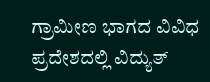ಗ್ರಾಮೀಣ ಭಾಗದ ವಿವಿಧ ಪ್ರದೇಶದಲ್ಲಿ ವಿದ್ಯುತ್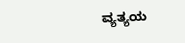ವ್ಯತ್ಯಯ